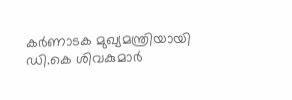കർണാടക മുഖ്യമന്ത്രിയായി ഡി.കെ ശിവകുമാർ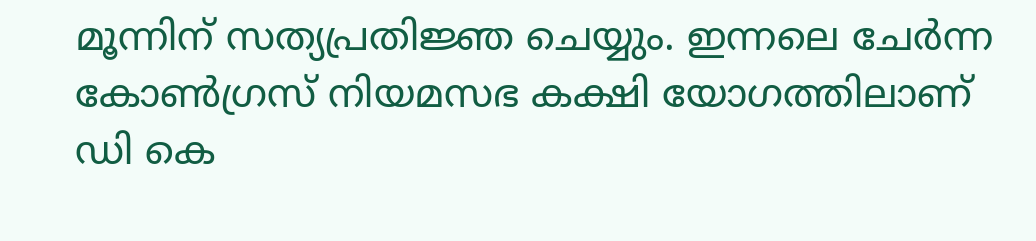മൂന്നിന് സത്യപ്രതിജ്ഞ ചെയ്യും. ഇന്നലെ ചേർന്ന കോൺഗ്രസ് നിയമസഭ കക്ഷി യോഗത്തിലാണ് ഡി കെ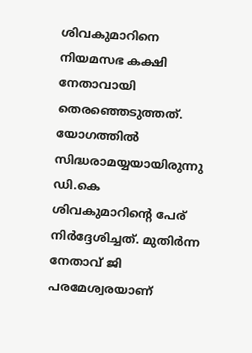ശിവകുമാറിനെ നിയമസഭ കക്ഷി നേതാവായി തെരഞ്ഞെടുത്തത്. യോഗത്തിൽ സിദ്ധരാമയ്യയായിരുന്നു ഡി.കെ ശിവകുമാറിന്റെ പേര് നിർദ്ദേശിച്ചത്. മുതിർന്ന നേതാവ് ജി പരമേശ്വരയാണ്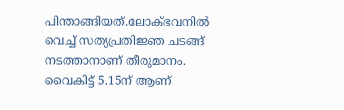പിന്താങ്ങിയത്.ലോക്ഭവനിൽ വെച്ച് സത്യപ്രതിജ്ഞ ചടങ്ങ് നടത്താനാണ് തീരുമാനം. വൈകിട്ട് 5.15ന് ആണ്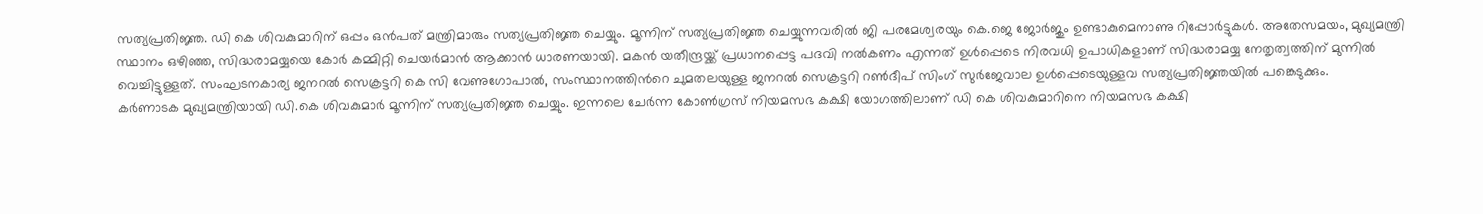സത്യപ്രതിജ്ഞ. ഡി കെ ശിവകുമാറിന് ഒപ്പം ഒൻപത് മന്ത്രിമാരും സത്യപ്രതിജ്ഞ ചെയ്യും. മൂന്നിന് സത്യപ്രതിജ്ഞ ചെയ്യുന്നവരിൽ ജി പരമേശ്വരയും കെ.ജെ ജോർജും ഉണ്ടാകുമെനാണു റിപ്പോർട്ടുകൾ. അതേസമയം, മുഖ്യമന്ത്രി സ്ഥാനം ഒഴിഞ്ഞ, സിദ്ധരാമയ്യയെ കോർ കമ്മിറ്റി ചെയർമാൻ ആക്കാൻ ധാരണയായി. മകൻ യതീന്ദ്രയ്ക്ക് പ്രധാനപ്പെട്ട പദവി നൽകണം എന്നത് ഉൾപ്പെടെ നിരവധി ഉപാധികളാണ് സിദ്ധരാമയ്യ നേതൃത്വത്തിന് മുന്നിൽ വെച്ചിട്ടുള്ളത്. സംഘടനകാര്യ ജനറൽ സെക്രട്ടറി കെ സി വേണുഗോപാൽ, സംസ്ഥാനത്തിൻറെ ചുമതലയുള്ള ജനറൽ സെക്രട്ടറി റൺദീപ് സിംഗ് സുർജേവാല ഉൾപ്പെടെയുള്ളവ സത്യപ്രതിജ്ഞയിൽ പങ്കെടുക്കും.
കർണാടക മുഖ്യമന്ത്രിയായി ഡി.കെ ശിവകുമാർ മൂന്നിന് സത്യപ്രതിജ്ഞ ചെയ്യും. ഇന്നലെ ചേർന്ന കോൺഗ്രസ് നിയമസഭ കക്ഷി യോഗത്തിലാണ് ഡി കെ ശിവകുമാറിനെ നിയമസഭ കക്ഷി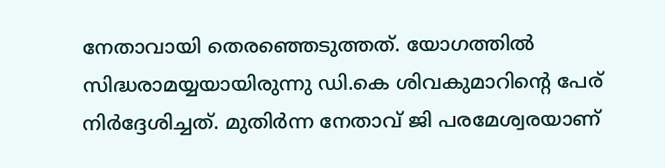നേതാവായി തെരഞ്ഞെടുത്തത്. യോഗത്തിൽ സിദ്ധരാമയ്യയായിരുന്നു ഡി.കെ ശിവകുമാറിന്റെ പേര് നിർദ്ദേശിച്ചത്. മുതിർന്ന നേതാവ് ജി പരമേശ്വരയാണ്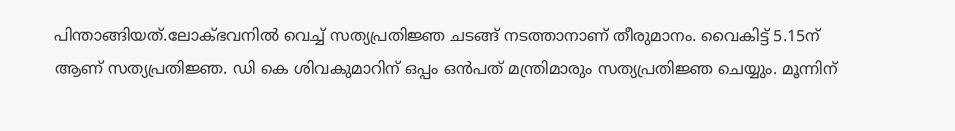പിന്താങ്ങിയത്.ലോക്ഭവനിൽ വെച്ച് സത്യപ്രതിജ്ഞ ചടങ്ങ് നടത്താനാണ് തീരുമാനം. വൈകിട്ട് 5.15ന് ആണ് സത്യപ്രതിജ്ഞ. ഡി കെ ശിവകുമാറിന് ഒപ്പം ഒൻപത് മന്ത്രിമാരും സത്യപ്രതിജ്ഞ ചെയ്യും. മൂന്നിന്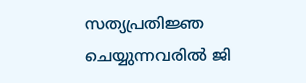സത്യപ്രതിജ്ഞ ചെയ്യുന്നവരിൽ ജി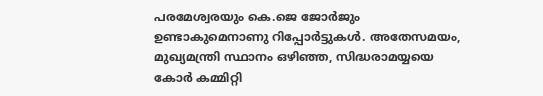പരമേശ്വരയും കെ.ജെ ജോർജും ഉണ്ടാകുമെനാണു റിപ്പോർട്ടുകൾ. അതേസമയം, മുഖ്യമന്ത്രി സ്ഥാനം ഒഴിഞ്ഞ, സിദ്ധരാമയ്യയെ കോർ കമ്മിറ്റി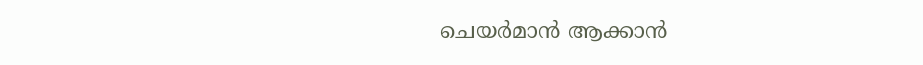ചെയർമാൻ ആക്കാൻ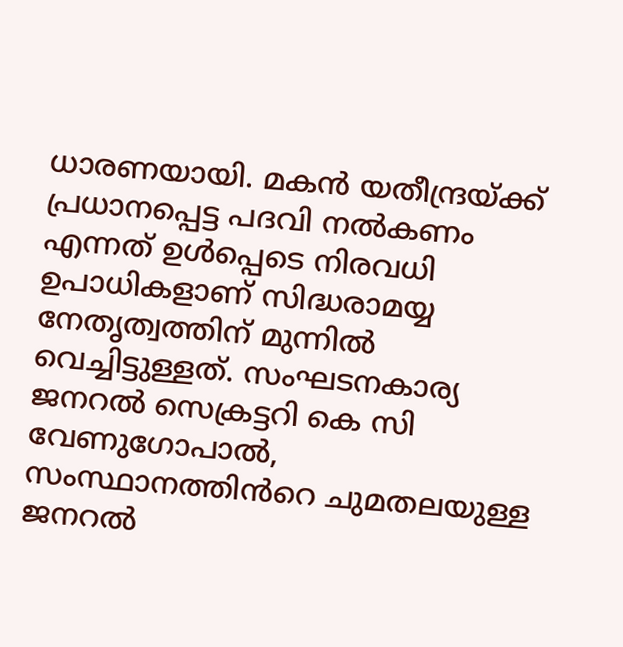ധാരണയായി. മകൻ യതീന്ദ്രയ്ക്ക് പ്രധാനപ്പെട്ട പദവി നൽകണം എന്നത് ഉൾപ്പെടെ നിരവധി ഉപാധികളാണ് സിദ്ധരാമയ്യ നേതൃത്വത്തിന് മുന്നിൽ വെച്ചിട്ടുള്ളത്. സംഘടനകാര്യ ജനറൽ സെക്രട്ടറി കെ സി വേണുഗോപാൽ, സംസ്ഥാനത്തിൻറെ ചുമതലയുള്ള ജനറൽ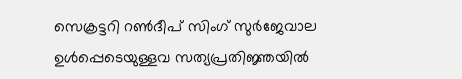സെക്രട്ടറി റൺദീപ് സിംഗ് സുർജേവാല ഉൾപ്പെടെയുള്ളവ സത്യപ്രതിജ്ഞയിൽ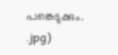പങ്കെടുക്കും.
.jpg)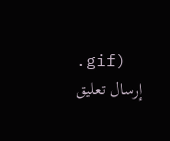.gif)
إرسال تعليق